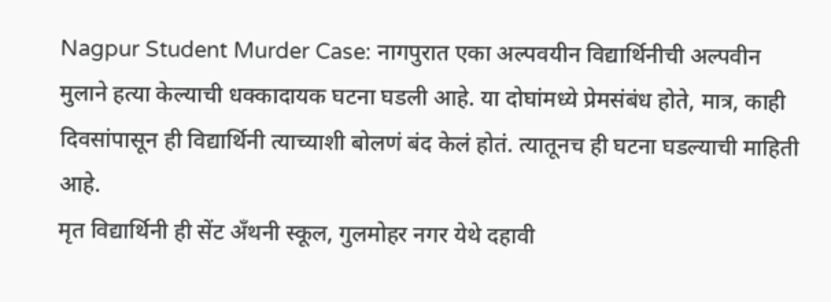Nagpur Student Murder Case: नागपुरात एका अल्पवयीन विद्यार्थिनीची अल्पवीन मुलाने हत्या केल्याची धक्कादायक घटना घडली आहे. या दोघांमध्ये प्रेमसंबंध होते, मात्र, काही दिवसांपासून ही विद्यार्थिनी त्याच्याशी बोलणं बंद केलं होतं. त्यातूनच ही घटना घडल्याची माहिती आहे.
मृत विद्यार्थिनी ही सेंट अँथनी स्कूल, गुलमोहर नगर येथे दहावी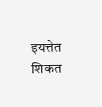इयत्तेत शिकत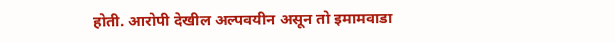होती. आरोपी देखील अल्पवयीन असून तो इमामवाडा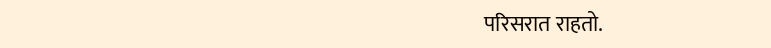परिसरात राहतो.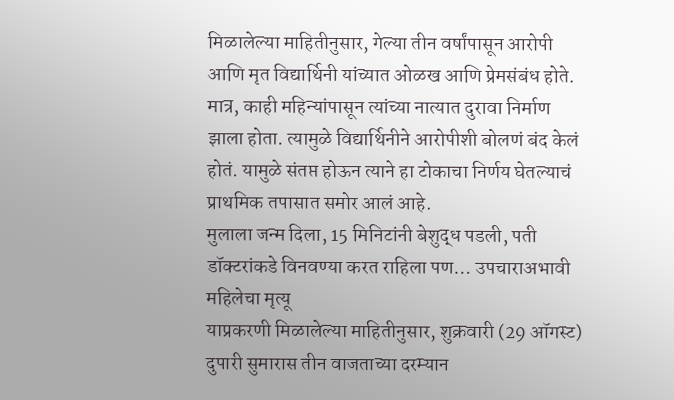मिळालेल्या माहितीनुसार, गेल्या तीन वर्षांपासून आरोपी आणि मृत विद्यार्थिनी यांच्यात ओळख आणि प्रेमसंबंध होते. मात्र, काही महिन्यांपासून त्यांच्या नात्यात दुरावा निर्माण झाला होता. त्यामुळे विद्यार्थिनीने आरोपीशी बोलणं बंद केलं होतं. यामुळे संतप्त होऊन त्याने हा टोकाचा निर्णय घेतल्याचं प्राथमिक तपासात समोर आलं आहे.
मुलाला जन्म दिला, 15 मिनिटांनी बेशुद्ध पडली, पती डॉक्टरांकडे विनवण्या करत राहिला पण… उपचाराअभावी महिलेचा मृत्यू
याप्रकरणी मिळालेल्या माहितीनुसार, शुक्रवारी (29 ऑगस्ट) दुपारी सुमारास तीन वाजताच्या दरम्यान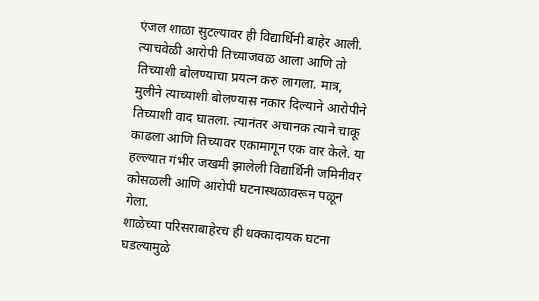एंजल शाळा सुटल्यावर ही विद्यार्थिनी बाहेर आली. त्याचवेळी आरोपी तिच्याजवळ आला आणि तो तिच्याशी बोलण्याचा प्रयत्न करु लागला. मात्र, मुलीने त्याच्याशी बोलण्यास नकार दिल्याने आरोपीने तिच्याशी वाद घातला. त्यानंतर अचानक त्याने चाकू काढला आणि तिच्यावर एकामागून एक वार केले. या हल्ल्यात गंभीर जखमी झालेली विद्यार्थिनी जमिनीवर कोसळली आणि आरोपी घटनास्थळावरून पळून गेला.
शाळेच्या परिसराबाहेरच ही धक्कादायक घटना घडल्यामुळे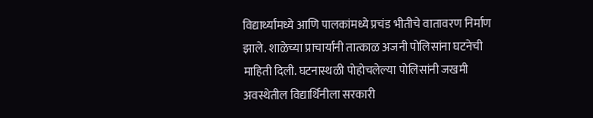विद्यार्थ्यांमध्ये आणि पालकांमध्ये प्रचंड भीतीचे वातावरण निर्माण झाले. शाळेच्या प्राचार्यांनी तात्काळ अजनी पोलिसांना घटनेची माहिती दिली. घटनास्थळी पोहोचलेल्या पोलिसांनी जखमी अवस्थेतील विद्यार्थिनीला सरकारी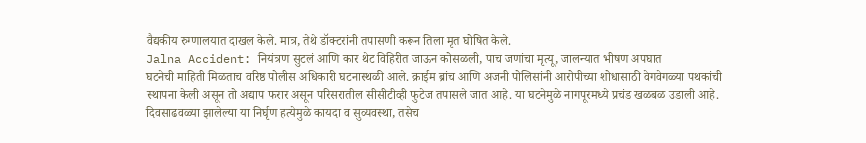वैद्यकीय रुग्णालयात दाखल केले. मात्र, तेथे डॉक्टरांनी तपासणी करून तिला मृत घोषित केले.
Jalna Accident: नियंत्रण सुटलं आणि कार थेट विहिरीत जाऊन कोसळली, पाच जणांचा मृत्यू, जालन्यात भीषण अपघात
घटनेची माहिती मिळताच वरिष्ठ पोलीस अधिकारी घटनास्थळी आले. क्राईम ब्रांच आणि अजनी पोलिसांनी आरोपीच्या शोधासाठी वेगवेगळ्या पथकांची स्थापना केली असून तो अद्याप फरार असून परिसरातील सीसीटीव्ही फुटेज तपासले जात आहे. या घटनेमुळे नागपूरमध्ये प्रचंड खळबळ उडाली आहे. दिवसाढवळ्या झालेल्या या निर्घृण हत्येमुळे कायदा व सुव्यवस्था, तसेच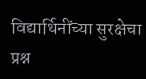विद्यार्थिनींच्या सुरक्षेचा प्रश्न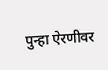पुन्हा ऐरणीवर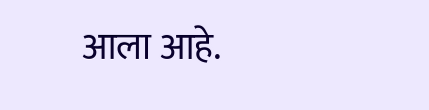आला आहे.